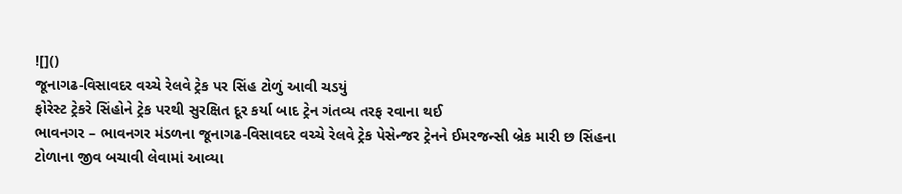![]()
જૂનાગઢ-વિસાવદર વચ્ચે રેલવે ટ્રેક પર સિંહ ટોળું આવી ચડયું
ફોરેસ્ટ ટ્રેકરે સિંહોને ટ્રેક પરથી સુરક્ષિત દૂર કર્યા બાદ ટ્રેન ગંતવ્ય તરફ રવાના થઈ
ભાવનગર – ભાવનગર મંડળના જૂનાગઢ-વિસાવદર વચ્ચે રેલવે ટ્રેક પેસેન્જર ટ્રેનને ઈમરજન્સી બ્રેક મારી છ સિંહના ટોળાના જીવ બચાવી લેવામાં આવ્યા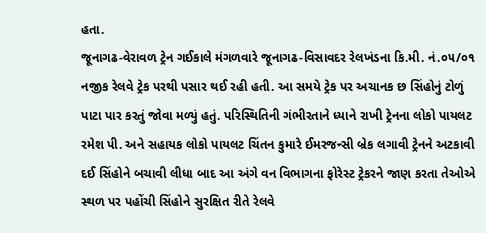હતા.
જૂનાગઢ-વેરાવળ ટ્રેન ગઈકાલે મંગળવારે જૂનાગઢ-વિસાવદર રેલખંડના કિ.મી. નં.૦૫/૦૧ નજીક રેલવે ટ્રેક પરથી પસાર થઈ રહી હતી. આ સમયે ટ્રેક પર અચાનક છ સિંહોનું ટોળું પાટા પાર કરતું જોવા મળ્યું હતું. પરિસ્થિતિની ગંભીરતાને ધ્યાને રાખી ટ્રેનના લોકો પાયલટ રમેશ પી. અને સહાયક લોકો પાયલટ ચિંતન કુમારે ઈમરજન્સી બ્રેક લગાવી ટ્રેનને અટકાવી દઈ સિંહોને બચાવી લીધા બાદ આ અંગે વન વિભાગના ફોરેસ્ટ ટ્રેકરને જાણ કરતા તેઓએ સ્થળ પર પહોંચી સિંહોને સુરક્ષિત રીતે રેલવે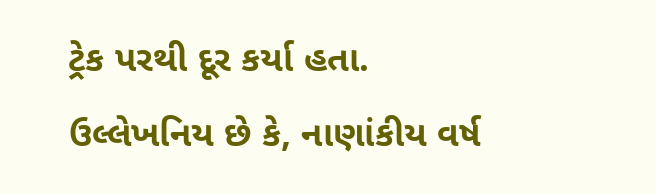ટ્રેક પરથી દૂર કર્યા હતા.
ઉલ્લેખનિય છે કે, નાણાંકીય વર્ષ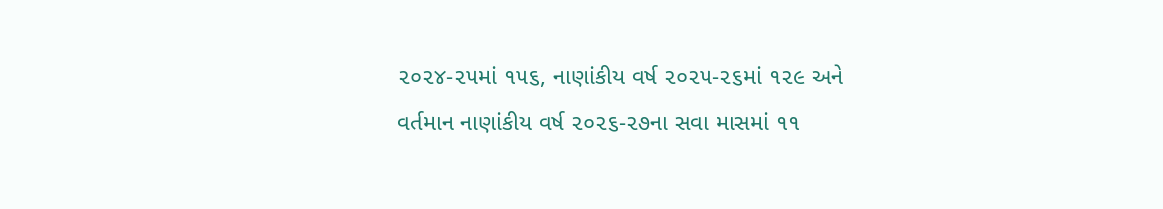૨૦૨૪-૨૫માં ૧૫૬, નાણાંકીય વર્ષ ૨૦૨૫-૨૬માં ૧૨૯ અને વર્તમાન નાણાંકીય વર્ષ ૨૦૨૬-૨૭ના સવા માસમાં ૧૧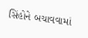સિંહોને બચાવવામાં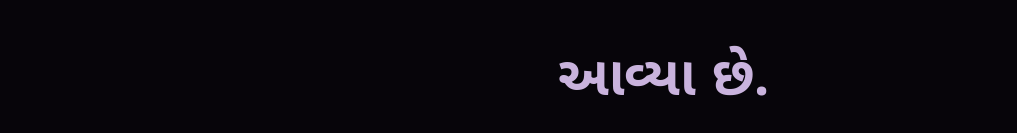આવ્યા છે.